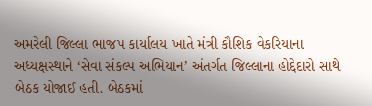અમરેલી જિલ્લા ભાજપ કાર્યાલય ખાતે મંત્રી કૌશિક વેકરિયાના અધ્યક્ષસ્થાને ‘સેવા સંકલ્પ અભિયાન’ અંતર્ગત જિલ્લાના હોદ્દેદારો સાથે બેઠક યોજાઈ હતી. બેઠકમાં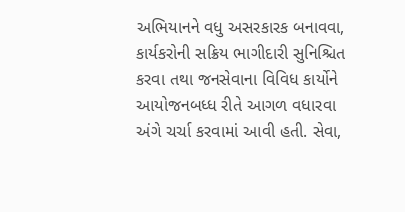અભિયાનને વધુ અસરકારક બનાવવા, કાર્યકરોની સક્રિય ભાગીદારી સુનિશ્ચિત કરવા તથા જનસેવાના વિવિધ કાર્યોને આયોજનબધ્ધ રીતે આગળ વધારવા અંગે ચર્ચા કરવામાં આવી હતી. સેવા,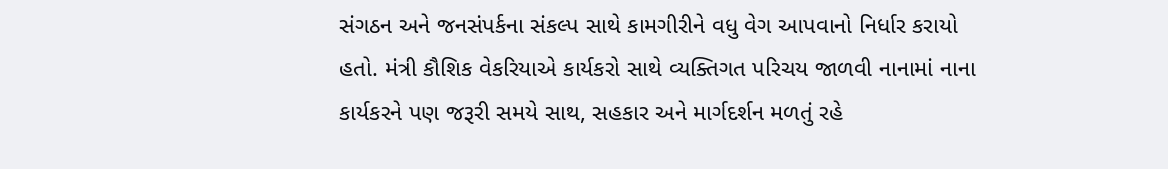સંગઠન અને જનસંપર્કના સંકલ્પ સાથે કામગીરીને વધુ વેગ આપવાનો નિર્ધાર કરાયો હતો. મંત્રી કૌશિક વેકરિયાએ કાર્યકરો સાથે વ્યક્તિગત પરિચય જાળવી નાનામાં નાના કાર્યકરને પણ જરૂરી સમયે સાથ, સહકાર અને માર્ગદર્શન મળતું રહે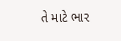તે માટે ભાર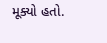મૂક્યો હતો.